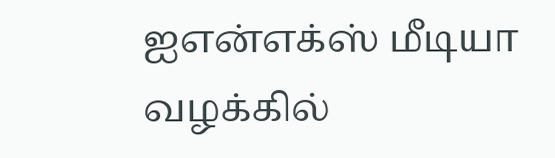ஐஎன்எக்ஸ் மீடியா வழக்கில்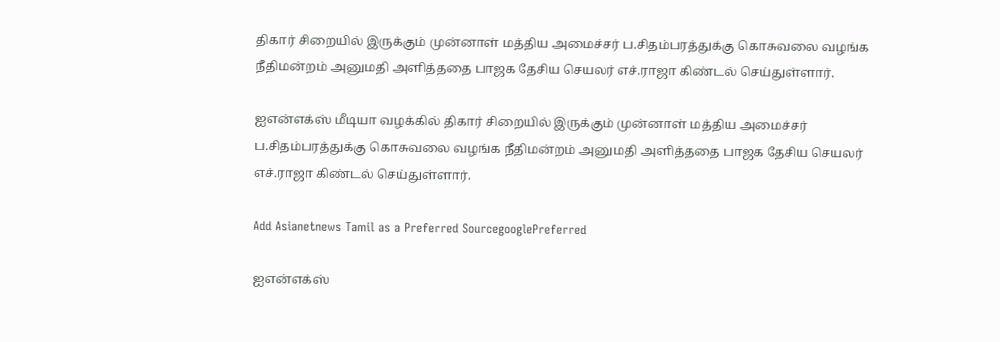திகார் சிறையில் இருக்கும் முன்னாள் மத்திய அமைச்சர் ப.சிதம்பரத்துக்கு கொசுவலை வழங்க நீதிமன்றம் அனுமதி அளித்ததை பாஜக தேசிய செயலர் எச்.ராஜா கிண்டல் செய்துள்ளார்.

ஐஎன்எக்ஸ் மீடியா வழக்கில் திகார் சிறையில் இருக்கும் முன்னாள் மத்திய அமைச்சர் ப.சிதம்பரத்துக்கு கொசுவலை வழங்க நீதிமன்றம் அனுமதி அளித்ததை பாஜக தேசிய செயலர் எச்.ராஜா கிண்டல் செய்துள்ளார்.

Add Asianetnews Tamil as a Preferred SourcegooglePreferred

ஐஎன்எக்ஸ்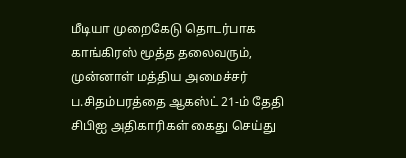மீடியா முறைகேடு தொடர்பாக காங்கிரஸ் மூத்த தலைவரும், முன்னாள் மத்திய அமைச்சர் ப.சிதம்பரத்தை ஆகஸ்ட் 21-ம் தேதி சிபிஐ அதிகாரிகள் கைது செய்து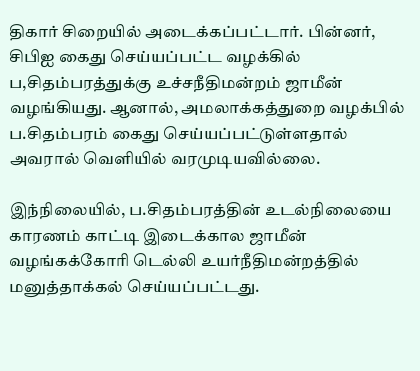திகார் சிறையில் அடைக்கப்பட்டார். பின்னர், சிபிஐ கைது செய்யப்பட்ட வழக்கில் ப,சிதம்பரத்துக்கு உச்சநீதிமன்றம் ஜாமீன் வழங்கியது. ஆனால், அமலாக்கத்துறை வழக்பில் ப.சிதம்பரம் கைது செய்யப்பட்டுள்ளதால் அவரால் வெளியில் வரமுடியவில்லை.

இந்நிலையில், ப.சிதம்பரத்தின் உடல்நிலையை காரணம் காட்டி இடைக்கால ஜாமீன் வழங்கக்கோரி டெல்லி உயர்நீதிமன்றத்தில் மனுத்தாக்கல் செய்யப்பட்டது.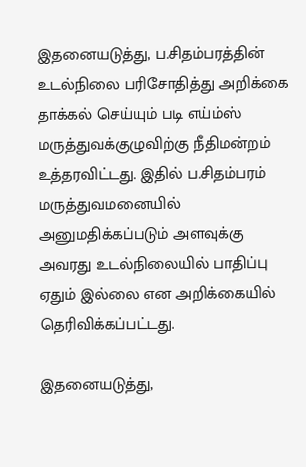இதனையடுத்து, ப.சிதம்பரத்தின் உடல்நிலை பரிசோதித்து அறிக்கை தாக்கல் செய்யும் படி எய்ம்ஸ் மருத்துவக்குழுவிற்கு நீதிமன்றம் உத்தரவிட்டது. இதில் ப.சிதம்பரம் மருத்துவமனையில் அனுமதிக்கப்படும் அளவுக்கு அவரது உடல்நிலையில் பாதிப்பு ஏதும் இல்லை என அறிக்கையில் தெரிவிக்கப்பட்டது.

இதனையடுத்து,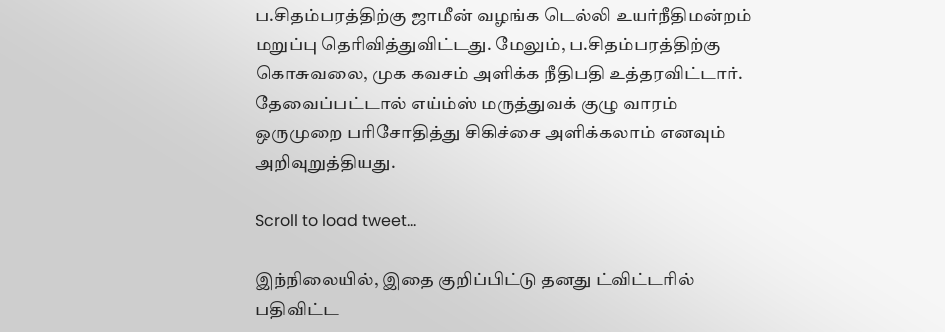ப.சிதம்பரத்திற்கு ஜாமீன் வழங்க டெல்லி உயர்நீதிமன்றம் மறுப்பு தெரிவித்துவிட்டது. மேலும், ப.சிதம்பரத்திற்கு கொசுவலை, முக கவசம் அளிக்க நீதிபதி உத்தரவிட்டார். தேவைப்பட்டால் எய்ம்ஸ் மருத்துவக் குழு வாரம் ஒருமுறை பரிசோதித்து சிகிச்சை அளிக்கலாம் எனவும் அறிவுறுத்தியது.

Scroll to load tweet…

இந்நிலையில், இதை குறிப்பிட்டு தனது ட்விட்டரில் பதிவிட்ட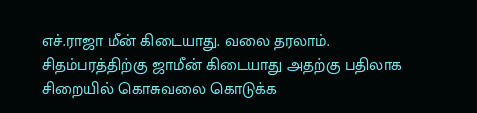எச்.ராஜா மீன் கிடையாது. வலை தரலாம். சிதம்பரத்திற்கு ஜாமீன் கிடையாது அதற்கு பதிலாக சிறையில் கொசுவலை கொடுக்க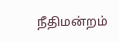நீதிமன்றம்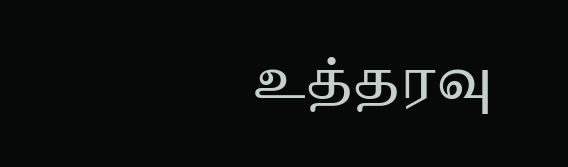உத்தரவு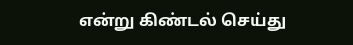என்று கிண்டல் செய்து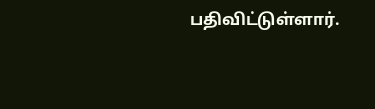பதிவிட்டுள்ளார்.